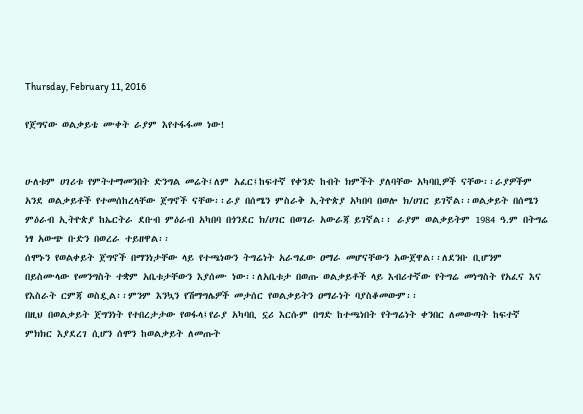Thursday, February 11, 2016

የጀግናው ወልቃይቴ ሙቀት ራያም እየተፋፋመ ነው!


ሁለቱም ሀገሪቱ የምትተማመንበት ድንግል መሬት፤ለም አፈር፤ከፍተኛ የቀንድ ከብት ክምችት ያለባቸው አካባቢዎች ናቸው፡፡ራያዎችም አንደ ወልቃይቶች የተመሰከረላቸው ጀግኖች ናቸው፡፡ራያ በሰሜን ምስራቅ ኢትዮጵያ አካበባ በወሎ ክ/ሀገር ይገኛል፡፡ወልቃይት በሰሜን ምዕራብ ኢትዮጵያ ከኤርትራ ደቡብ ምዕራብ አካበባ በጎንደር ክ/ሀገር በወገራ አውራጃ ይገኛል፡፡ ራያም ወልቃይትም 1984 ዓ.ም በትግሬ ነፃ አውጭ ቡድን በወረራ ተይዘዋል፡፡
ሰሞኑን የወልቀይት ጀግኖች በማንነታቸው ላይ የተጫነውን ትግሬነት አራግፈው ዐማራ መሆናቸውን አውጀዋል፡፡ለደንቡ ቢሆንም በይስሙላው የመንግስት ተቋም አቤቱታቸውን እያሰሙ ነው፡፡ለአቤቱታ በወጡ ወልቃይቶች ላይ እብሪተኛው የትግሬ መነግስት የአፈና እና የእስራት ርምጃ ወስዷል፡፡ምንም እንኳን የሽማግሌዎች መታሰር የወልቃይትን ዐማራነት ባያስቆመውም፡፡
በዚህ በወልቃይት ጀግንነት የተበረታታው የወፋላ፤የራያ አካባቢ ኗሪ እርሱም በግድ ከተጫነበት የትግሬነት ቀንበር ለመውጣት ከፍተኛ ምክክር እያደረገ ሲሆን ሰሞን ከወልቃይት ለመጡት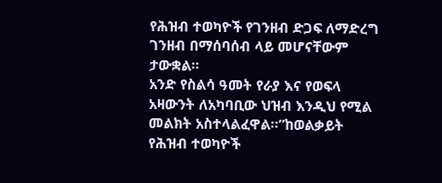የሕዝብ ተወካዮች የገንዘብ ድጋፍ ለማድረግ ገንዘብ በማሰባሰብ ላይ መሆናቸውም ታውቋል፡፡
አንድ የስልሳ ዓመት የራያ እና የወፍላ አዛውንት ለአካባቢው ህዝብ እንዲህ የሚል መልክት አስተላልፈዋል፡፡”ከወልቃይት የሕዝብ ተወካዮች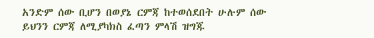አንድም ሰው ቢሆን በወያኔ ርምጃ ከተወሰደበት ሁሉም ሰው ይህንን ርምጃ ለሚያካክስ ፈጣን ምላሽ ዝግጁ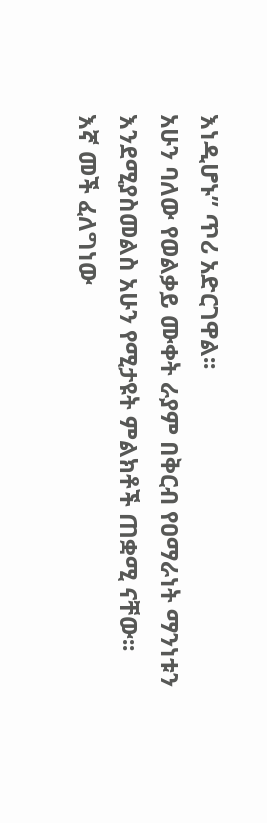እነዲሆኑ” ጥሪ አድርገዋል፡፡
አሁን ባለው የወልቃይ ሙቀት ራያም በቅርብ የዐማራነት ማንነቱን እንደሚያስመልስ አሁን የሚታዩት ምልክቶች ጠቋሚ ናቸው፡፡
እኛ መች ፈለግነው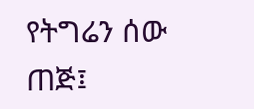የትግሬን ሰው ጠጅ፤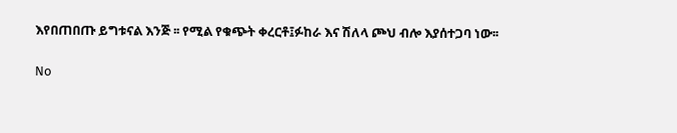እየበጠበጡ ይግቱናል እንጅ ፡፡ የሚል የቁጭት ቀረርቶ፤ፉከራ እና ሽለላ ጮህ ብሎ እያሰተጋባ ነው፡፡

No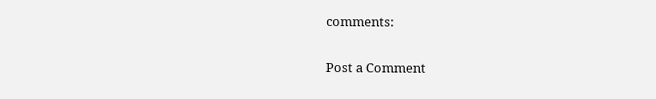comments:

Post a Comment